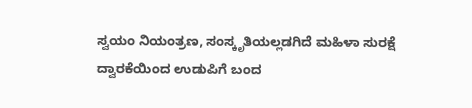ಸ್ವಯಂ ನಿಯಂತ್ರಣ, ಸಂಸ್ಕೃತಿಯಲ್ಲಡಗಿದೆ ಮಹಿಳಾ ಸುರಕ್ಷೆ
ದ್ವಾರಕೆಯಿಂದ ಉಡುಪಿಗೆ ಬಂದ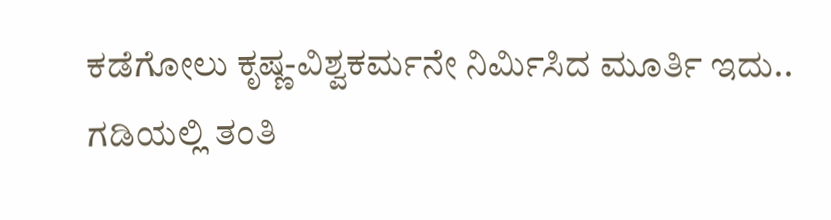ಕಡೆಗೋಲು ಕೃಷ್ಣ-ವಿಶ್ವಕರ್ಮನೇ ನಿರ್ಮಿಸಿದ ಮೂರ್ತಿ ಇದು..
ಗಡಿಯಲ್ಲಿ ತಂತಿ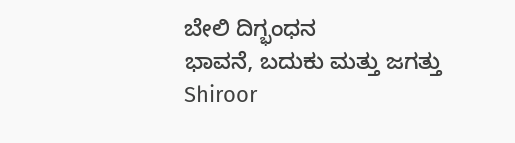ಬೇಲಿ ದಿಗ್ಭಂಧನ
ಭಾವನೆ, ಬದುಕು ಮತ್ತು ಜಗತ್ತು
Shiroor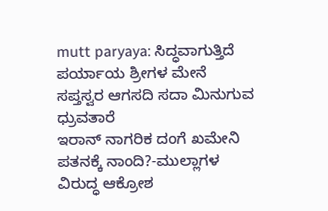mutt paryaya: ಸಿದ್ಧವಾಗುತ್ತಿದೆ ಪರ್ಯಾಯ ಶ್ರೀಗಳ ಮೇನೆ
ಸಪ್ತಸ್ವರ ಆಗಸದಿ ಸದಾ ಮಿನುಗುವ ಧ್ರುವತಾರೆ
ಇರಾನ್ ನಾಗರಿಕ ದಂಗೆ ಖಮೇನಿ ಪತನಕ್ಕೆ ನಾಂದಿ?-ಮುಲ್ಲಾಗಳ ವಿರುದ್ಧ ಆಕ್ರೋಶ